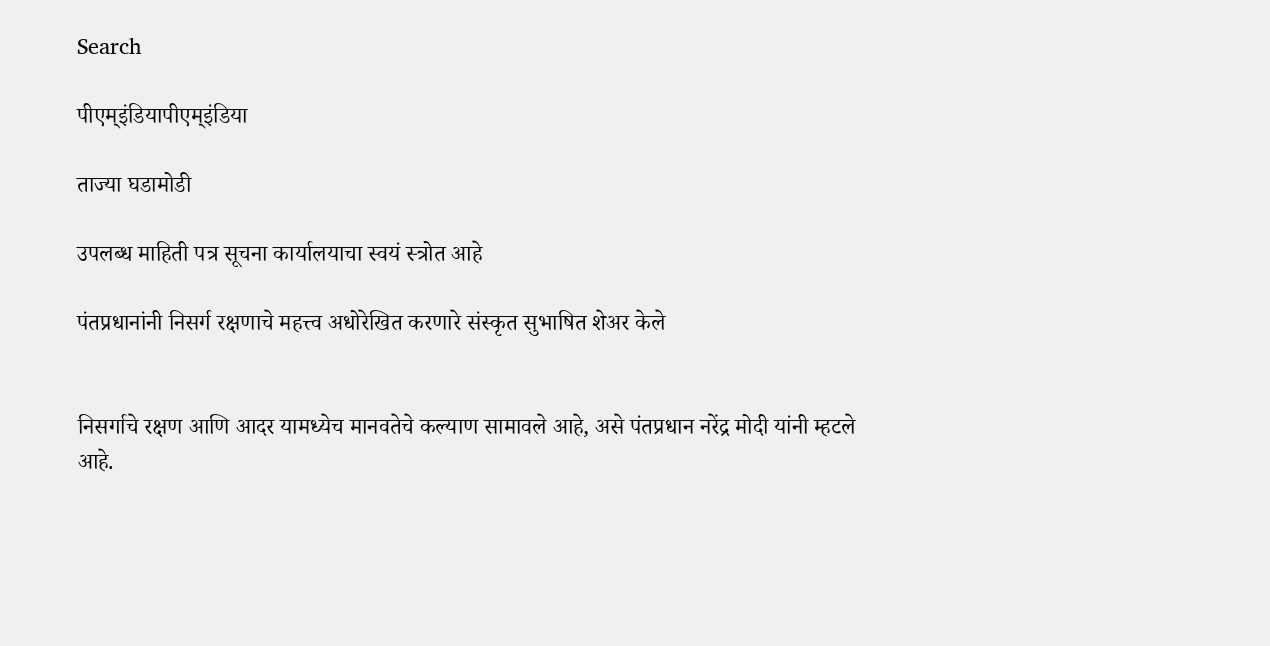Search

पीएम्इंडियापीएम्इंडिया

ताज्या घडामोडी

उपलब्ध माहिती पत्र सूचना कार्यालयाचा स्वयं स्त्रोत आहे

पंतप्रधानांनी निसर्ग रक्षणाचे महत्त्व अधोरेखित करणारे संस्कृत सुभाषित शेअर केले


निसर्गाचे रक्षण आणि आदर यामध्येच मानवतेचे कल्याण सामावले आहे, असे पंतप्रधान नरेंद्र मोदी यांनी म्हटले आहे.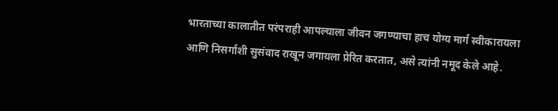भारताच्या कालातीत परंपराही आपल्याला जीवन जगण्याचा हाच योग्य मार्ग स्वीकारायला आणि निसर्गाशी सुसंवाद राखून जगायला प्रेरित करतात, असे त्यांनी नमूद केले आहे.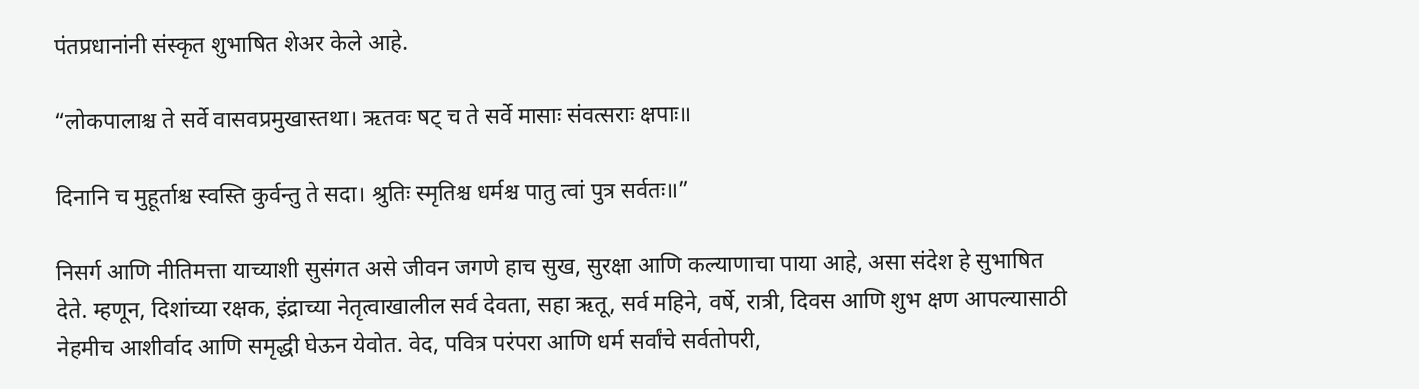पंतप्रधानांनी संस्कृत शुभाषित शेअर केले आहे.

“लोकपालाश्च ते सर्वे वासवप्रमुखास्तथा। ऋतवः षट् च ते सर्वे मासाः संवत्सराः क्षपाः॥

दिनानि च मुहूर्ताश्च स्वस्ति कुर्वन्तु ते सदा। श्रुतिः स्मृतिश्च धर्मश्च पातु त्वां पुत्र सर्वतः॥”

निसर्ग आणि नीतिमत्ता याच्याशी सुसंगत असे जीवन जगणे हाच सुख, सुरक्षा आणि कल्याणाचा पाया आहे, असा संदेश हे सुभाषित देते. म्हणून, दिशांच्या रक्षक, इंद्राच्या नेतृत्वाखालील सर्व देवता, सहा ऋतू, सर्व महिने, वर्षे, रात्री, दिवस आणि शुभ क्षण आपल्यासाठी नेहमीच आशीर्वाद आणि समृद्धी घेऊन येवोत. वेद, पवित्र परंपरा आणि धर्म सर्वांचे सर्वतोपरी,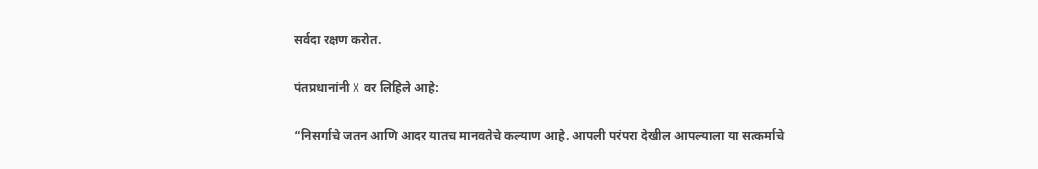सर्वदा रक्षण करोत.

पंतप्रधानांनी X वर लिहिले आहे:

“निसर्गाचे जतन आणि आदर यातच मानवतेचे कल्याण आहे. आपली परंपरा देखील आपल्याला या सत्कर्माचे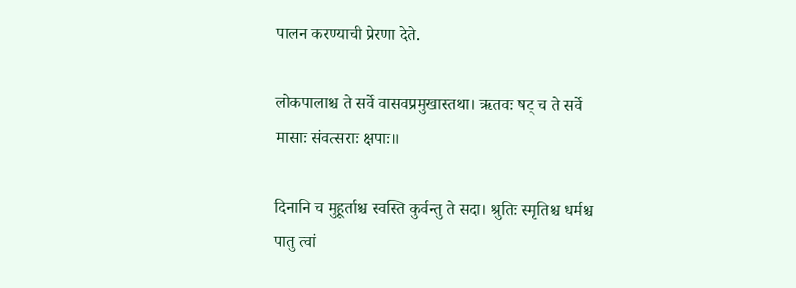पालन करण्याची प्रेरणा देते.

लोकपालाश्च ते सर्वे वासवप्रमुखास्तथा। ऋतवः षट् च ते सर्वे मासाः संवत्सराः क्षपाः॥

दिनानि च मुहूर्ताश्च स्वस्ति कुर्वन्तु ते सदा। श्रुतिः स्मृतिश्च धर्मश्च पातु त्वां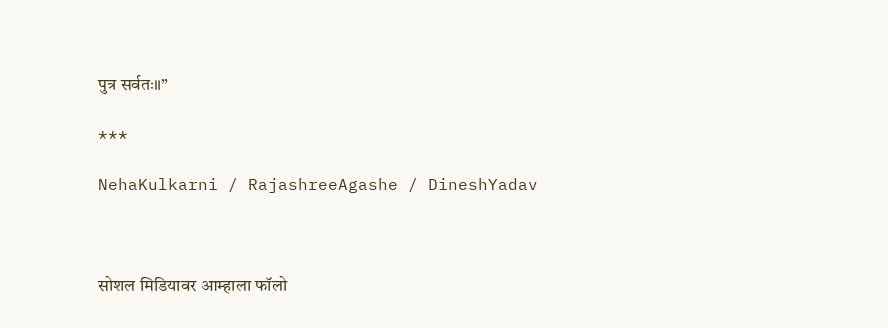पुत्र सर्वतः॥”

***

NehaKulkarni / RajashreeAgashe / DineshYadav



सोशल मिडियावर आम्हाला फॉलो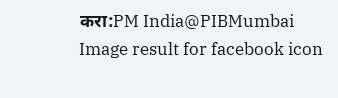करा:PM India@PIBMumbai   Image result for facebook icon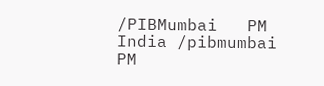/PIBMumbai   PM India /pibmumbai  PM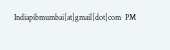Indiapibmumbai[at]gmail[dot]com  PM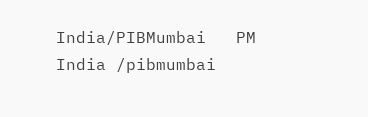India/PIBMumbai   PM India /pibmumbai